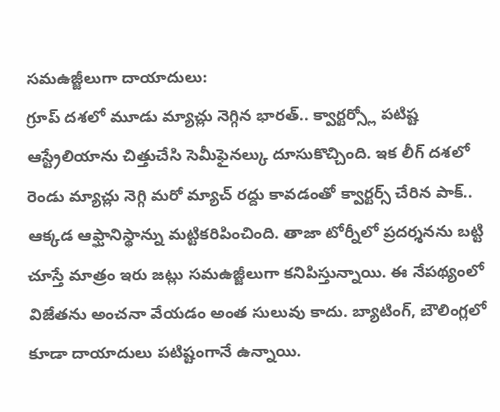సమఉజ్జీలుగా దాయాదులు:
గ్రూప్ దశలో మూడు మ్యాచ్లు నెగ్గిన భారత్.. క్వార్టర్స్లో పటిష్ట ఆస్ట్రేలియాను చిత్తుచేసి సెమీఫైనల్కు దూసుకొచ్చింది. ఇక లీగ్ దశలో రెండు మ్యాచ్లు నెగ్గి మరో మ్యాచ్ రద్దు కావడంతో క్వార్టర్స్ చేరిన పాక్.. ఆక్కడ ఆఫ్ఘానిస్థాన్ను మట్టికరిపించింది. తాజా టోర్నీలో ప్రదర్శనను బట్టి చూస్తే మాత్రం ఇరు జట్లు సమఉజ్జీలుగా కనిపిస్తున్నాయి. ఈ నేపథ్యంలో విజేతను అంచనా వేయడం అంత సులువు కాదు. బ్యాటింగ్, బౌలింగ్లలో కూడా దాయాదులు పటిష్టంగానే ఉన్నాయి.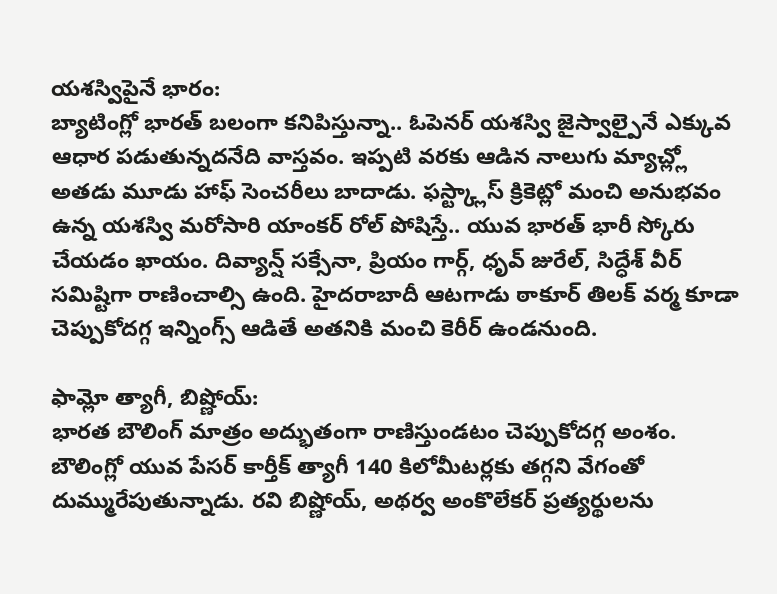యశస్విపైనే భారం:
బ్యాటింగ్లో భారత్ బలంగా కనిపిస్తున్నా.. ఓపెనర్ యశస్వి జైస్వాల్పైనే ఎక్కువ ఆధార పడుతున్నదనేది వాస్తవం. ఇప్పటి వరకు ఆడిన నాలుగు మ్యాచ్ల్లో అతడు మూడు హాఫ్ సెంచరీలు బాదాడు. ఫస్ట్క్లాస్ క్రికెట్లో మంచి అనుభవం ఉన్న యశస్వి మరోసారి యాంకర్ రోల్ పోషిస్తే.. యువ భారత్ భారీ స్కోరు చేయడం ఖాయం. దివ్యాన్ష్ సక్సేనా, ప్రియం గార్గ్, ధృవ్ జురేల్, సిద్ధేశ్ వీర్ సమిష్టిగా రాణించాల్సి ఉంది. హైదరాబాదీ ఆటగాడు ఠాకూర్ తిలక్ వర్మ కూడా చెప్పుకోదగ్గ ఇన్నింగ్స్ ఆడితే అతనికి మంచి కెరీర్ ఉండనుంది.

ఫామ్లో త్యాగీ, బిష్ణోయ్:
భారత బౌలింగ్ మాత్రం అద్భుతంగా రాణిస్తుండటం చెప్పుకోదగ్గ అంశం. బౌలింగ్లో యువ పేసర్ కార్తీక్ త్యాగీ 140 కిలోమీటర్లకు తగ్గని వేగంతో దుమ్మురేపుతున్నాడు. రవి బిష్ణోయ్, అథర్వ అంకొలేకర్ ప్రత్యర్థులను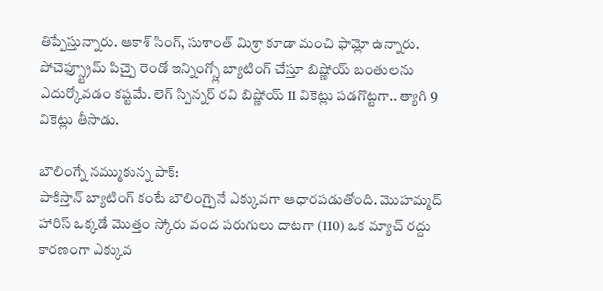తిప్పేస్తున్నారు. ఆకాశ్ సింగ్, సుశాంత్ మిశ్రా కూడా మంచి ఫామ్లో ఉన్నారు. పోచెఫ్స్ట్రూమ్ పిచ్పై రెండో ఇన్నింగ్స్లో బ్యాటింగ్ చేస్తూ బిష్ణోయ్ బంతులను ఎదుర్కోవడం కష్టమే. లెగ్ స్పిన్నర్ రవి బిష్ణోయ్ 11 వికెట్లు పడగొట్టగా.. త్యాగి 9 వికెట్లు తీసాడు.

బౌలింగ్నే నమ్ముకున్న పాక్:
పాకిస్తాన్ బ్యాటింగ్ కంటే బౌలింగ్పైనే ఎక్కువగా ఆధారపడుతోంది. మొహమ్మద్ హారిస్ ఒక్కడే మొత్తం స్కోరు వంద పరుగులు దాటగా (110) ఒక మ్యాచ్ రద్దు కారణంగా ఎక్కువ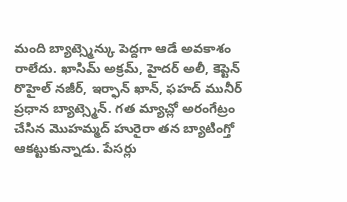మంది బ్యాట్స్మెన్కు పెద్దగా ఆడే అవకాశం రాలేదు. ఖాసిమ్ అక్రమ్, హైదర్ అలీ, కెప్టెన్ రొహైల్ నజీర్, ఇర్ఫాన్ ఖాన్, ఫహద్ మునీర్ ప్రధాన బ్యాట్స్మెన్. గత మ్యాచ్లో అరంగేట్రం చేసిన మొహమ్మద్ హురైరా తన బ్యాటింగ్తో ఆకట్టుకున్నాడు. పేసర్లు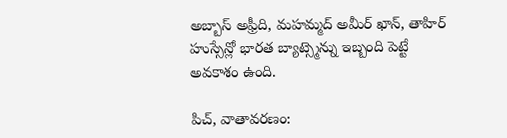అబ్బాస్ అఫ్రీది, మహమ్మద్ అమీర్ ఖాన్, తాహిర్ హుస్సేన్లో భారత బ్యాట్స్మెన్ను ఇబ్బంది పెట్టే అవకాశం ఉంది.

పిచ్, వాతావరణం: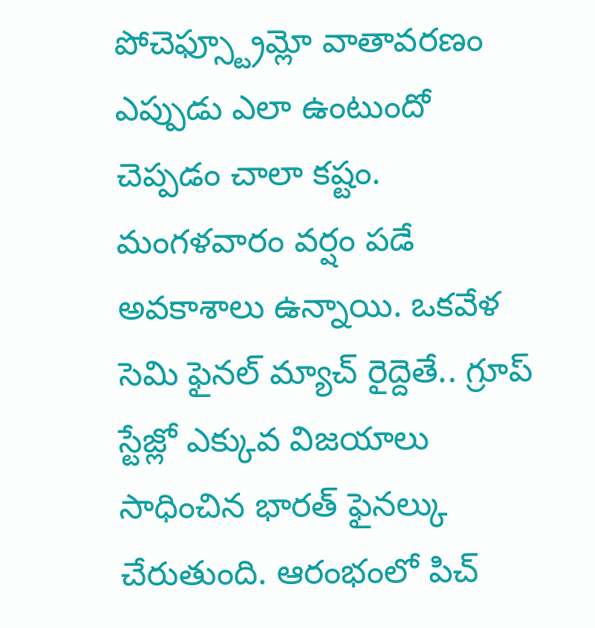పోచెఫ్స్ట్రూమ్లో వాతావరణం ఎప్పుడు ఎలా ఉంటుందో చెప్పడం చాలా కష్టం. మంగళవారం వర్షం పడే అవకాశాలు ఉన్నాయి. ఒకవేళ సెమి ఫైనల్ మ్యాచ్ రైద్దెతే.. గ్రూప్ స్టేజ్లో ఎక్కువ విజయాలు సాధించిన భారత్ ఫైనల్కు చేరుతుంది. ఆరంభంలో పిచ్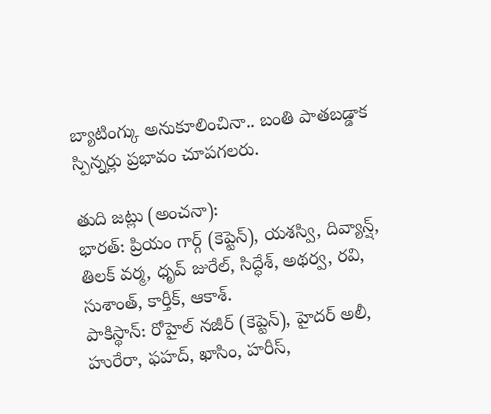బ్యాటింగ్కు అనుకూలించినా.. బంతి పాతబడ్డాక స్పిన్నర్లు ప్రభావం చూపగలరు.

తుది జట్లు (అంచనా):
భారత్: ప్రియం గార్గ్ (కెప్టెన్), యశస్వి, దివ్యాన్ష్, తిలక్ వర్మ, ధృవ్ జురేల్, సిద్ధేశ్, అథర్వ, రవి, సుశాంత్, కార్తీక్, ఆకాశ్.
పాకిస్థాన్: రోహైల్ నజీర్ (కెప్టెన్), హైదర్ అలీ, హురేరా, ఫహద్, ఖాసిం, హరీస్,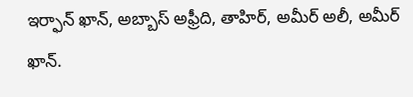ఇర్ఫాన్ ఖాన్, అబ్బాస్ అఫ్రీది, తాహిర్, అమీర్ అలీ, అమీర్ ఖాన్.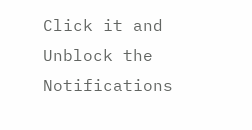Click it and Unblock the Notifications